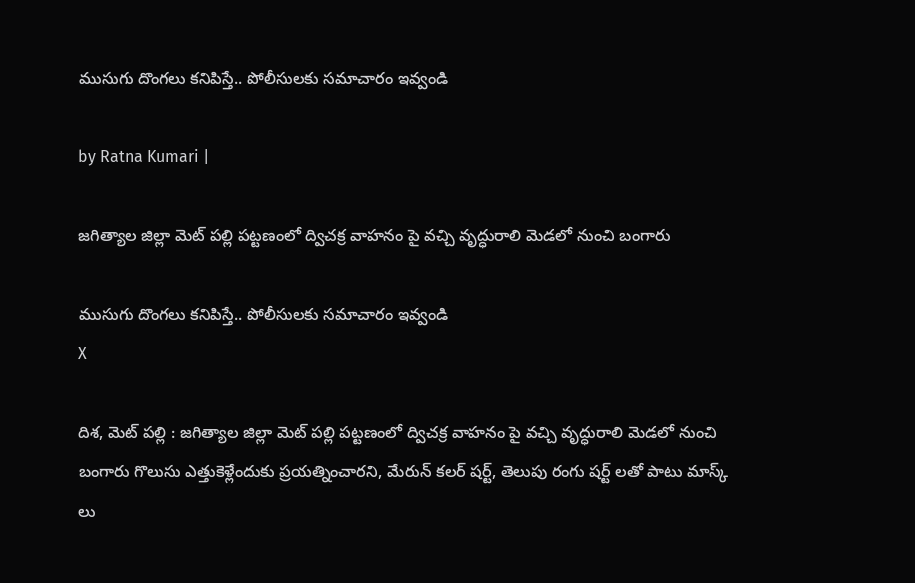ముసుగు దొంగ‌లు క‌నిపిస్తే.. పోలీసుల‌కు స‌మాచారం ఇవ్వండి

by Ratna Kumari |

జగిత్యాల జిల్లా మెట్ పల్లి పట్టణంలో ద్విచక్ర వాహనం పై వచ్చి వృద్ధురాలి మెడలో నుంచి బంగారు

ముసుగు దొంగ‌లు క‌నిపిస్తే.. పోలీసుల‌కు స‌మాచారం ఇవ్వండి
X

దిశ‌, మెట్ ప‌ల్లి : జగిత్యాల జిల్లా మెట్ పల్లి పట్టణంలో ద్విచక్ర వాహనం పై వచ్చి వృద్ధురాలి మెడలో నుంచి బంగారు గొలుసు ఎత్తుకెళ్లేందుకు ప్రయత్నించారని, మేరున్ కలర్ షర్ట్, తెలుపు రంగు షర్ట్ లతో పాటు మాస్క్ లు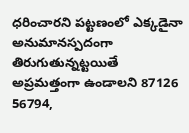ధరించారని పట్టణంలో ఎక్కడైనా అనుమానస్పదంగా తిరుగుతున్నట్ట‌యితే అప్రమత్తంగా ఉండాలని 87126 56794,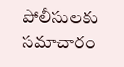పోలీసులకు సమాచారం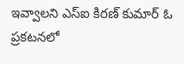ఇవ్వాలని ఎస్ఐ కిరణ్ కుమార్ ఓ ప్రకటనలో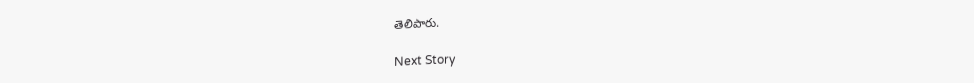తెలిపారు.

Next Story